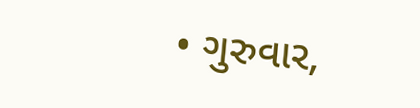• ગુરુવાર,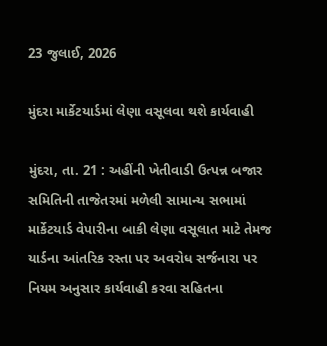23 જુલાઈ, 2026

મુંદરા માર્કેટયાર્ડમાં લેણા વસૂલવા થશે કાર્યવાહી

મુંદરા, તા. 21 : અહીંની ખેતીવાડી ઉત્પન્ન બજાર સમિતિની તાજેતરમાં મળેલી સામાન્ય સભામાં માર્કેટયાર્ડ વેપારીના બાકી લેણા વસૂલાત માટે તેમજ યાર્ડના આંતરિક રસ્તા પર અવરોધ સર્જનારા પર નિયમ અનુસાર કાર્યવાહી કરવા સહિતના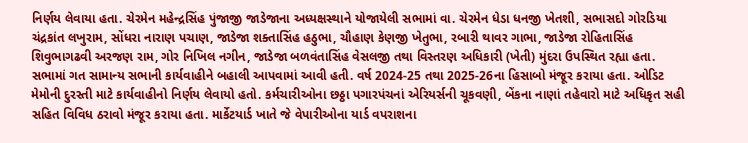નિર્ણય લેવાયા હતા. ચેરમેન મહેન્દ્રસિંહ પુંજાજી જાડેજાના અધ્યક્ષસ્થાને યોજાયેલી સભામાં વા. ચેરમેન ધેડા ધનજી ખેતશી, સભાસદો ગોરડિયા ચંદ્રકાંત લખુરામ, સોંધરા નારાણ પચાણ, જાડેજા શક્તાસિંહ હઠુભા, ચૌહાણ કેણજી ખેતુભા, રબારી થાવર ગાભા, જાડેજા રોહિતાસિંહ શિવુભાગઢવી અરજણ રામ, ગોર નિખિલ નગીન, જાડેજા બળવંતાસિંહ વેસલજી તથા વિસ્તરણ અધિકારી (ખેતી) મુંદરા ઉપસ્થિત રહ્યા હતા. સભામાં ગત સામાન્ય સભાની કાર્યવાહીને બહાલી આપવામાં આવી હતી. વર્ષ 2024-25 તથા 2025-26ના હિસાબો મંજૂર કરાયા હતા. ઓડિટ મેમોની દુરસ્તી માટે કાર્યવાહીનો નિર્ણય લેવાયો હતો. કર્મચારીઓના છઠ્ઠા પગારપંચનાં એરિયર્સની ચૂકવણી, બેંકના નાણાં તહેવારો માટે અધિકૃત સહી સહિત વિવિધ ઠરાવો મંજૂર કરાયા હતા. માર્કેટયાર્ડ ખાતે જે વેપારીઓના યાર્ડ વપરાશના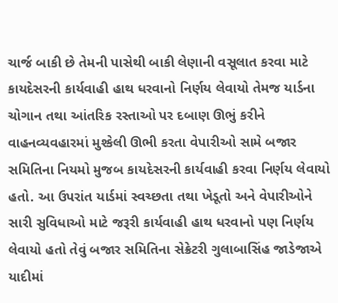ચાર્જ બાકી છે તેમની પાસેથી બાકી લેણાની વસૂલાત કરવા માટે કાયદેસરની કાર્યવાહી હાથ ધરવાનો નિર્ણય લેવાયો તેમજ યાર્ડના ચોગાન તથા આંતરિક રસ્તાઓ પર દબાણ ઊભું કરીને વાહનવ્યવહારમાં મુશ્કેલી ઊભી કરતા વેપારીઓ સામે બજાર સમિતિના નિયમો મુજબ કાયદેસરની કાર્યવાહી કરવા નિર્ણય લેવાયો હતો. આ ઉપરાંત યાર્ડમાં સ્વચ્છતા તથા ખેડૂતો અને વેપારીઓને સારી સુવિધાઓ માટે જરૂરી કાર્યવાહી હાથ ધરવાનો પણ નિર્ણય લેવાયો હતો તેવું બજાર સમિતિના સેક્રેટરી ગુલાબાસિંહ જાડેજાએ યાદીમાં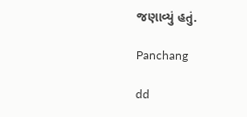જણાવ્યું હતું.

Panchang

dd